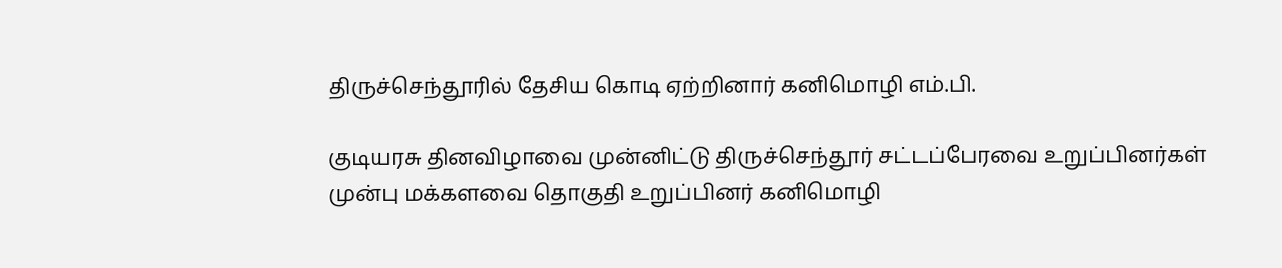திருச்செந்தூரில் தேசிய கொடி ஏற்றினார் கனிமொழி எம்.பி.

குடியரசு தினவிழாவை முன்னிட்டு திருச்செந்தூர் சட்டப்பேரவை உறுப்பினர்கள் முன்பு மக்களவை தொகுதி உறுப்பினர் கனிமொழி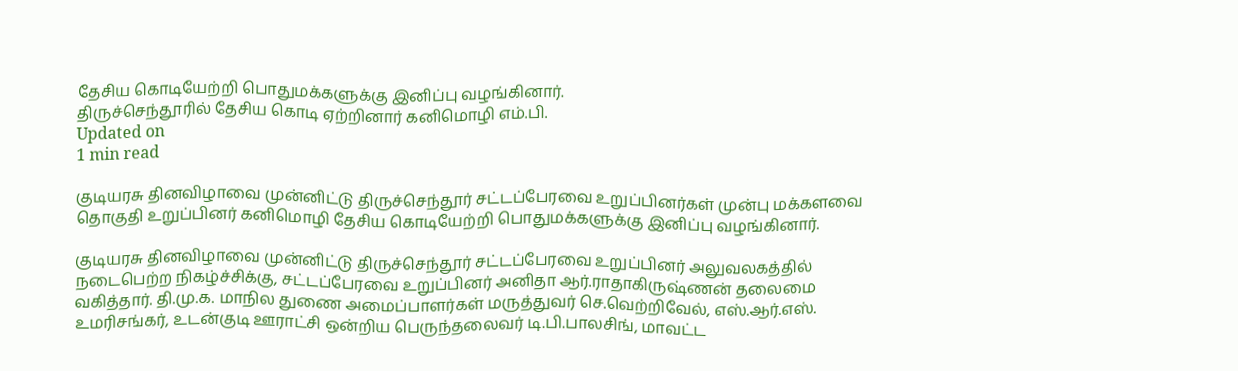தேசிய கொடியேற்றி பொதுமக்களுக்கு இனிப்பு வழங்கினார்.
திருச்செந்தூரில் தேசிய கொடி ஏற்றினார் கனிமொழி எம்.பி.
Updated on
1 min read

குடியரசு தினவிழாவை முன்னிட்டு திருச்செந்தூர் சட்டப்பேரவை உறுப்பினர்கள் முன்பு மக்களவை தொகுதி உறுப்பினர் கனிமொழி தேசிய கொடியேற்றி பொதுமக்களுக்கு இனிப்பு வழங்கினார்.

குடியரசு தினவிழாவை முன்னிட்டு திருச்செந்தூர் சட்டப்பேரவை உறுப்பினர் அலுவலகத்தில் நடைபெற்ற நிகழ்ச்சிக்கு, சட்டப்பேரவை உறுப்பினர் அனிதா ஆர்.ராதாகிருஷ்ணன் தலைமை வகித்தார். தி.மு.க. மாநில துணை அமைப்பாளர்கள் மருத்துவர் செ.வெற்றிவேல், எஸ்.ஆர்.எஸ். உமரிசங்கர், உடன்குடி ஊராட்சி ஒன்றிய பெருந்தலைவர் டி.பி.பாலசிங், மாவட்ட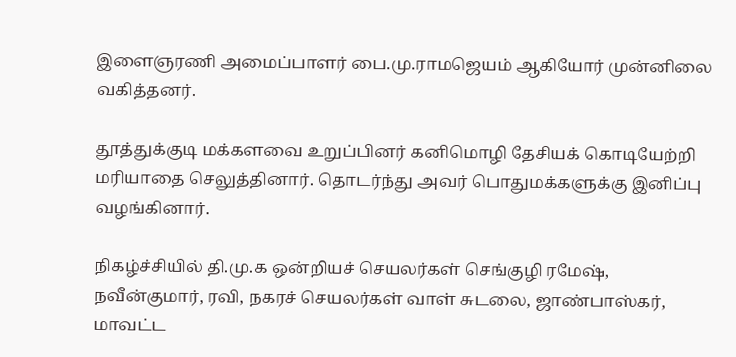இளைஞரணி அமைப்பாளர் பை.மு.ராமஜெயம் ஆகியோர் முன்னிலை வகித்தனர்.

தூத்துக்குடி மக்களவை உறுப்பினர் கனிமொழி தேசியக் கொடியேற்றி மரியாதை செலுத்தினார். தொடர்ந்து அவர் பொதுமக்களுக்கு இனிப்பு வழங்கினார்.

நிகழ்ச்சியில் தி.மு.க ஒன்றியச் செயலர்கள் செங்குழி ரமேஷ், நவீன்குமார், ரவி, நகரச் செயலர்கள் வாள் சுடலை, ஜாண்பாஸ்கர், மாவட்ட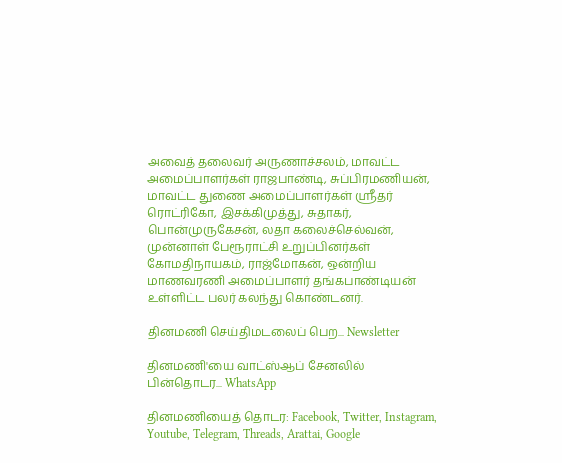அவைத் தலைவர் அருணாச்சலம், மாவட்ட அமைப்பாளர்கள் ராஜபாண்டி, சுப்பிரமணியன், மாவட்ட துணை அமைப்பாளர்கள் ஸ்ரீதர் ரொட்ரிகோ, இசக்கிமுத்து, சுதாகர், பொன்முருகேசன், லதா கலைச்செல்வன், முன்னாள் பேரூராட்சி உறுப்பினர்கள் கோமதிநாயகம், ராஜ்மோகன், ஒன்றிய மாணவரணி அமைப்பாளர் தங்கபாண்டியன் உள்ளிட்ட பலர் கலந்து கொண்டனர்.

தினமணி செய்திமடலைப் பெற... Newsletter

தினமணி'யை வாட்ஸ்ஆப் சேனலில் பின்தொடர... WhatsApp

தினமணியைத் தொடர: Facebook, Twitter, Instagram, Youtube, Telegram, Threads, Arattai, Google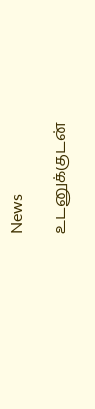News

உடனுக்குடன்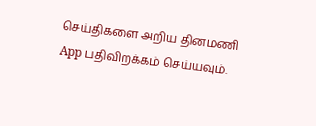செய்திகளை அறிய தினமணி App பதிவிறக்கம் செய்யவும்.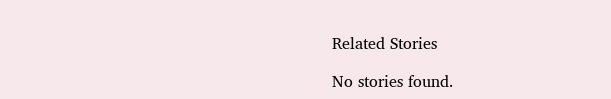Related Stories

No stories found.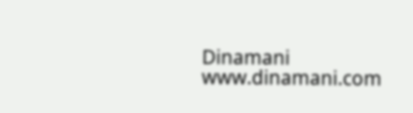Dinamani
www.dinamani.com